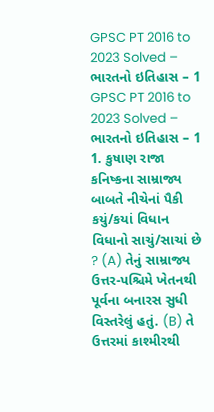GPSC PT 2016 to 2023 Solved – ભારતનો ઇતિહાસ – 1
GPSC PT 2016 to 2023 Solved – ભારતનો ઇતિહાસ – 1 1. કુષાણ રાજા કનિષ્કના સામ્રાજ્ય બાબતે નીચેનાં પૈકી કયું/કયાં વિધાન વિધાનો સાચું/સાચાં છે ? (A) તેનું સામ્રાજ્ય ઉત્તર-પશ્ચિમે ખેતનથી પૂર્વના બનારસ સુધી વિસ્તરેલું હતું. (B) તે ઉત્તરમાં કાશ્મીરથી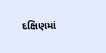દક્ષિણમાં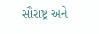સૌરાષ્ટ્ર અને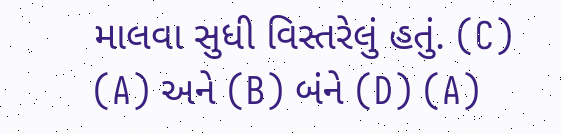માલવા સુધી વિસ્તરેલું હતું. (C) (A) અને (B) બંને (D) (A)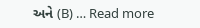અને (B) … Read more